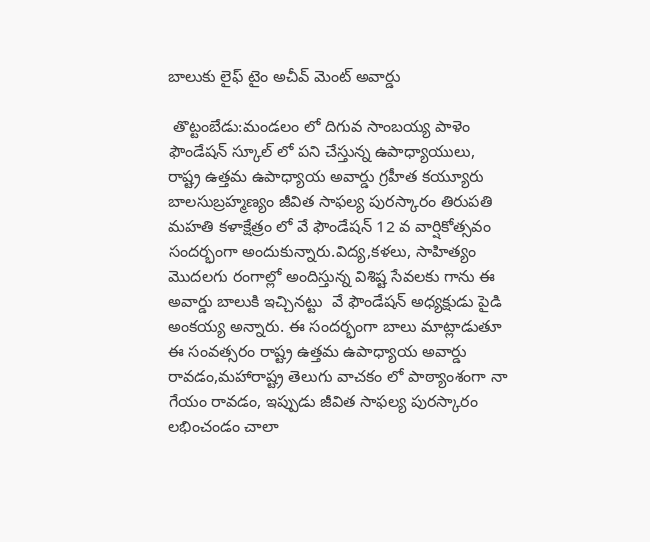బాలుకు లైఫ్ టైం అచీవ్ మెంట్ అవార్డు

 తొట్టంబేడు:మండలం లో దిగువ సాంబయ్య పాళెం ఫౌండేషన్ స్కూల్ లో పని చేస్తున్న ఉపాధ్యాయులు, రాష్ట్ర ఉత్తమ ఉపాధ్యాయ అవార్డు గ్రహీత కయ్యూరు బాలసుబ్రహ్మణ్యం జీవిత సాఫల్య పురస్కారం తిరుపతి మహతి కళాక్షేత్రం లో వే ఫౌండేషన్ 12 వ వార్షికోత్సవం సందర్భంగా అందుకున్నారు.విద్య,కళలు, సాహిత్యం మొదలగు రంగాల్లో అందిస్తున్న విశిష్ట సేవలకు గాను ఈ అవార్డు బాలుకి ఇచ్చినట్టు  వే ఫౌండేషన్ అధ్యక్షుడు పైడి అంకయ్య అన్నారు. ఈ సందర్భంగా బాలు మాట్లాడుతూ ఈ సంవత్సరం రాష్ట్ర ఉత్తమ ఉపాధ్యాయ అవార్డు రావడం,మహారాష్ట్ర తెలుగు వాచకం లో పాఠ్యాంశంగా నా గేయం రావడం, ఇప్పుడు జీవిత సాఫల్య పురస్కారం లభించండం చాలా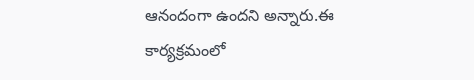ఆనందంగా ఉందని అన్నారు.ఈ కార్యక్రమంలో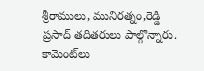శ్రీరాములు, మునిరత్నం,రెడ్డి ప్రసాద్ తదితరులు పాల్గొన్నారు.
కామెంట్‌లు